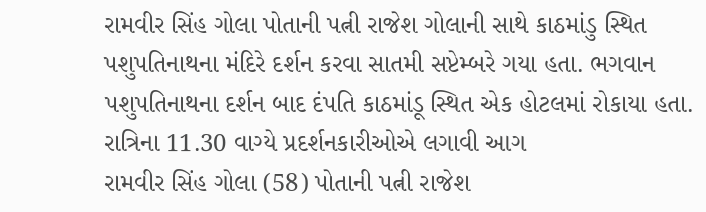રામવીર સિંહ ગોલા પોતાની પત્ની રાજેશ ગોલાની સાથે કાઠમાંડુ સ્થિત પશુપતિનાથના મંદિરે દર્શન કરવા સાતમી સપ્ટેમ્બરે ગયા હતા. ભગવાન પશુપતિનાથના દર્શન બાદ દંપતિ કાઠમાંડૂ સ્થિત એક હોટલમાં રોકાયા હતા.
રાત્રિના 11.30 વાગ્યે પ્રદર્શનકારીઓએ લગાવી આગ
રામવીર સિંહ ગોલા (58) પોતાની પત્ની રાજેશ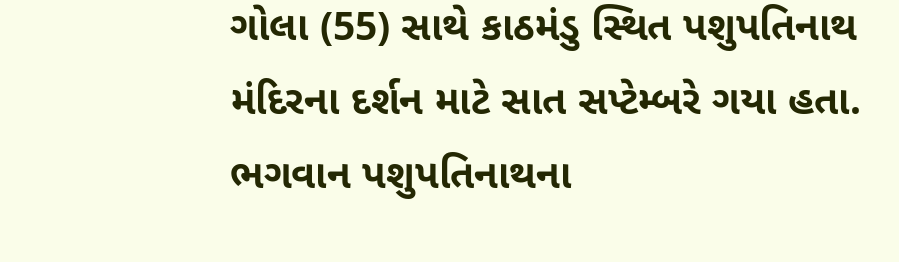ગોલા (55) સાથે કાઠમંડુ સ્થિત પશુપતિનાથ મંદિરના દર્શન માટે સાત સપ્ટેમ્બરે ગયા હતા. ભગવાન પશુપતિનાથના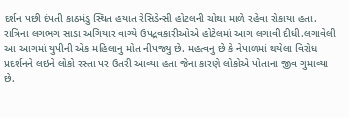દર્શન પછી દંપતી કાઠમંડુ સ્થિત હયાત રેસિડેન્સી હોટલની ચોથા માળે રહેવા રોકાયા હતા. રાત્રિના લગભગ સાડા અગિયાર વાગ્યે ઉપદ્રવકારીઓએ હોટેલમાં આગ લગાવી દીધી.લગાવેલી આ આગમાં યુપીની એક મહિલાનુ મોત નીપજ્યુ છે. મહત્વનુ છે કે નેપાળમાં થયેલા વિરોધ પ્રદર્શનને લઇને લોકો રસ્તા પર ઉતરી આવ્યા હતા જેના કારણે લોકોએ પોતાના જીવ ગુમાવ્યા છે.